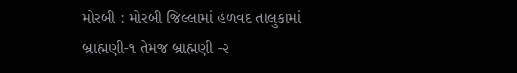મોરબી : મોરબી જિલ્લામાં હળવદ તાલુકામાં બ્રાહ્મણી-૧ તેમજ બ્રાહ્મણી -૨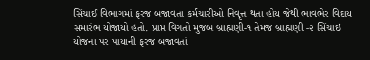સિંચાઈ વિભાગમાં ફરજ બજાવતા કર્મચારીઓ નિવૃત્ત થતા હોય જેથી ભાવભેર વિદાય સમારંભ યોજાયો હતો. પ્રાપ્ત વિગતો મુજબ બ્રાહ્મણી-૧ તેમજ બ્રાહ્મણી -૨ સિંચાઇ યોજના પર પાયાની ફરજ બજાવતાં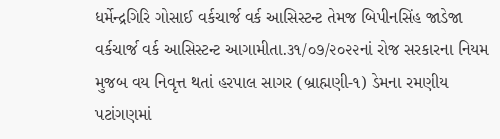ધર્મેન્દ્રગિરિ ગોસાઈ વર્કચાર્જ વર્ક આસિસ્ટન્ટ તેમજ બિપીનસિંહ જાડેજા વર્કચાર્જ વર્ક આસિસ્ટન્ટ આગામીતા.૩૧/૦૭/૨૦૨૨નાં રોજ સરકારના નિયમ મુજબ વય નિવૃત્ત થતાં હરપાલ સાગર (બ્રાહ્મણી-૧) ડેમના રમણીય પટાંગણમાં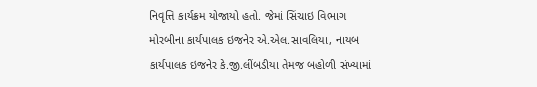નિવૃત્તિ કાર્યક્રમ યોજાયો હતો. જેમાં સિંચાઇ વિભાગ મોરબીના કાર્યપાલક ઇજનેર એ.એલ.સાવલિયા, નાયબ કાર્યપાલક ઇજનેર કે.જી.લીંબડીયા તેમજ બહોળી સંખ્યામાં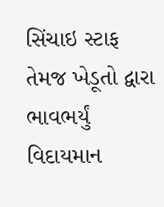સિંચાઇ સ્ટાફ તેમજ ખેડૂતો દ્વારા ભાવભર્યું વિદાયમાન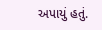અપાયું હતું.